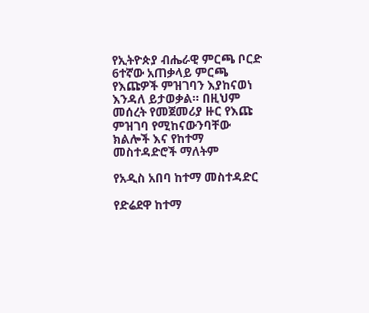የኢትዮጵያ ብሔራዊ ምርጫ ቦርድ 6ተኛው አጠቃላይ ምርጫ የእጩዎች ምዝገባን እያከናወነ እንዳለ ይታወቃል። በዚህም መሰረት የመጀመሪያ ዙር የእጩ ምዝገባ የሚከናውንባቸው ክልሎች እና የከተማ መስተዳድሮች ማለትም

የአዲስ አበባ ከተማ መስተዳድር

የድሬደዋ ከተማ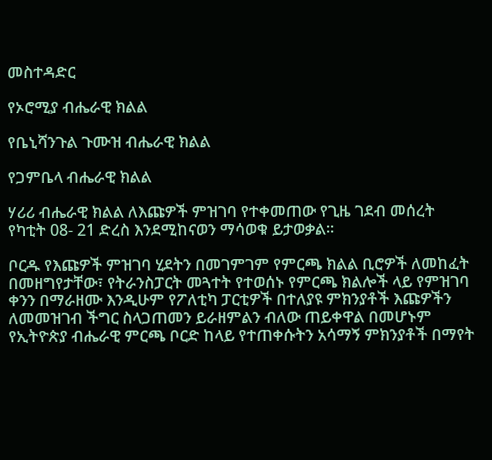መስተዳድር

የኦሮሚያ ብሔራዊ ክልል

የቤኒሻንጉል ጉሙዝ ብሔራዊ ክልል

የጋምቤላ ብሔራዊ ክልል

ሃሪሪ ብሔራዊ ክልል ለእጩዎች ምዝገባ የተቀመጠው የጊዜ ገደብ መሰረት የካቲት 08- 21 ድረስ እንደሚከናወን ማሳወቁ ይታወቃል።

ቦርዱ የእጩዎች ምዝገባ ሂደትን በመገምገም የምርጫ ክልል ቢሮዎች ለመከፈት በመዘግየታቸው፣ የትራንስፓርት መጓተት የተወሰኑ የምርጫ ክልሎች ላይ የምዝገባ ቀንን በማራዘሙ እንዲሁም የፖለቲካ ፓርቲዎች በተለያዩ ምክንያቶች እጩዎችን ለመመዝገብ ችግር ስላጋጠመን ይራዘምልን ብለው ጠይቀዋል በመሆኑም የኢትዮጵያ ብሔራዊ ምርጫ ቦርድ ከላይ የተጠቀሱትን አሳማኝ ምክንያቶች በማየት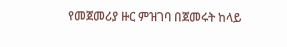የመጀመሪያ ዙር ምዝገባ በጀመሩት ከላይ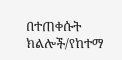በተጠቀሱት ክልሎች/የከተማ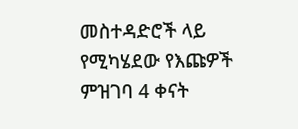መስተዳድሮች ላይ የሚካሄደው የእጩዎች ምዝገባ 4 ቀናት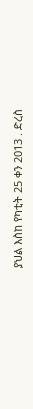ያህል እስከ የካቲት 25 ቀን 2013 . ድረስ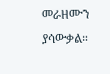መራዘሙን ያሳውቃል።